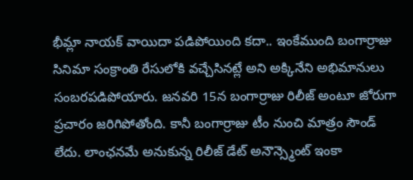భీమ్లా నాయక్ వాయిదా పడిపోయింది కదా.. ఇంకేముంది బంగార్రాజు సినిమా సంక్రాంతి రేసులోకి వచ్చేసినట్లే అని అక్కినేని అభిమానులు సంబరపడిపోయారు. జనవరి 15న బంగార్రాజు రిలీజ్ అంటూ జోరుగా ప్రచారం జరిగిపోతోంది. కానీ బంగార్రాజు టీం నుంచి మాత్రం సౌండ్ లేదు. లాంఛనమే అనుకున్న రిలీజ్ డేట్ అనౌన్స్మెంట్ ఇంకా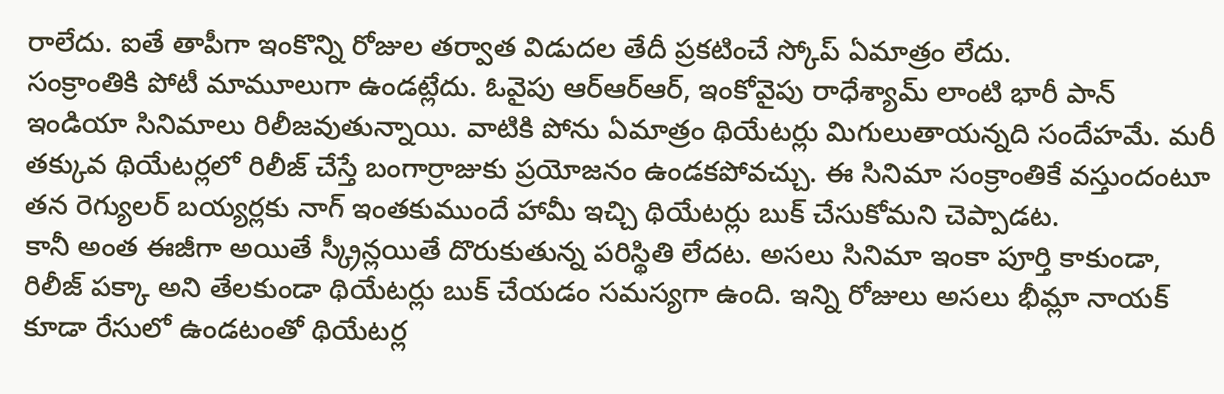రాలేదు. ఐతే తాపీగా ఇంకొన్ని రోజుల తర్వాత విడుదల తేదీ ప్రకటించే స్కోప్ ఏమాత్రం లేదు.
సంక్రాంతికి పోటీ మామూలుగా ఉండట్లేదు. ఓవైపు ఆర్ఆర్ఆర్, ఇంకోవైపు రాధేశ్యామ్ లాంటి భారీ పాన్ ఇండియా సినిమాలు రిలీజవుతున్నాయి. వాటికి పోను ఏమాత్రం థియేటర్లు మిగులుతాయన్నది సందేహమే. మరీ తక్కువ థియేటర్లలో రిలీజ్ చేస్తే బంగార్రాజుకు ప్రయోజనం ఉండకపోవచ్చు. ఈ సినిమా సంక్రాంతికే వస్తుందంటూ తన రెగ్యులర్ బయ్యర్లకు నాగ్ ఇంతకుముందే హామీ ఇచ్చి థియేటర్లు బుక్ చేసుకోమని చెప్పాడట.
కానీ అంత ఈజీగా అయితే స్క్రీన్లయితే దొరుకుతున్న పరిస్థితి లేదట. అసలు సినిమా ఇంకా పూర్తి కాకుండా, రిలీజ్ పక్కా అని తేలకుండా థియేటర్లు బుక్ చేయడం సమస్యగా ఉంది. ఇన్ని రోజులు అసలు భీమ్లా నాయక్ కూడా రేసులో ఉండటంతో థియేటర్ల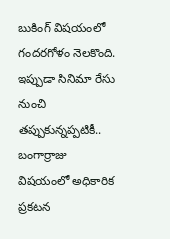బుకింగ్ విషయంలో గందరగోళం నెలకొంది. ఇప్పుడా సినిమా రేసు నుంచి తప్పుకున్నప్పటికీ.. బంగార్రాజు విషయంలో అధికారిక ప్రకటన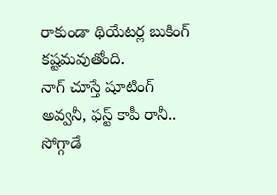రాకుండా థియేటర్ల బుకింగ్ కష్టమవుతోంది.
నాగ్ చూస్తే షూటింగ్ అవ్వనీ, ఫస్ట్ కాపీ రానీ.. సోగ్గాడే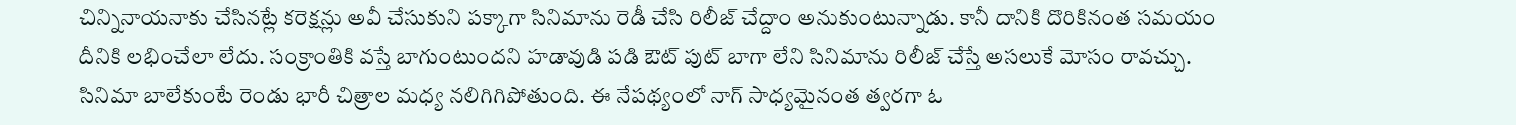చిన్నినాయనాకు చేసినట్లే కరెక్షన్లు అవీ చేసుకుని పక్కాగా సినిమాను రెడీ చేసి రిలీజ్ చేద్దాం అనుకుంటున్నాడు. కానీ దానికి దొరికినంత సమయం దీనికి లభించేలా లేదు. సంక్రాంతికి వస్తే బాగుంటుందని హడావుడి పడి ఔట్ పుట్ బాగా లేని సినిమాను రిలీజ్ చేస్తే అసలుకే మోసం రావచ్చు. సినిమా బాలేకుంటే రెండు భారీ చిత్రాల మధ్య నలిగిగిపోతుంది. ఈ నేపథ్యంలో నాగ్ సాధ్యమైనంత త్వరగా ఓ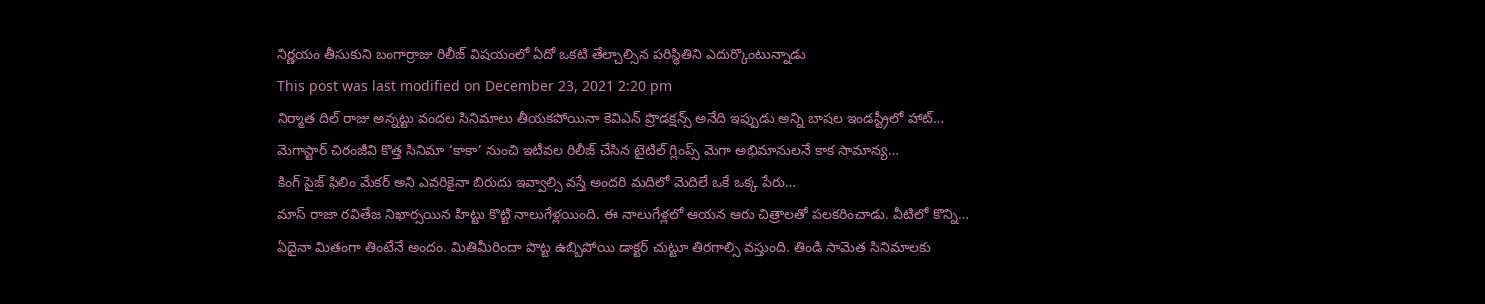నిర్ణయం తీసుకుని బంగార్రాజు రిలీజ్ విషయంలో ఏదో ఒకటి తేల్చాల్సిన పరిస్థితిని ఎదుర్కొంటున్నాడు
This post was last modified on December 23, 2021 2:20 pm
నిర్మాత దిల్ రాజు అన్నట్టు వందల సినిమాలు తీయకపోయినా కెవిఎన్ ప్రొడక్షన్స్ అనేది ఇప్పుడు అన్ని బాషల ఇండస్ట్రీలో హాట్…
మెగాస్టార్ చిరంజీవి కొత్త సినిమా ‘కాకా’ నుంచి ఇటీవల రిలీజ్ చేసిన టైటిల్ గ్లింప్స్ మెగా అభిమానులనే కాక సామాన్య…
కింగ్ సైజ్ ఫిలిం మేకర్ అని ఎవరికైనా బిరుదు ఇవ్వాల్సి వస్తే అందరి మదిలో మెదిలే ఒకే ఒక్క పేరు…
మాస్ రాజా రవితేజ నిఖార్సయిన హిట్టు కొట్టి నాలుగేళ్లయింది. ఈ నాలుగేళ్లలో ఆయన ఆరు చిత్రాలతో పలకరించాడు. వీటిలో కొన్ని…
ఏదైనా మితంగా తింటేనే అందం. మితిమీరిందా పొట్ట ఉబ్బిపోయి డాక్టర్ చుట్టూ తిరగాల్సి వస్తుంది. తిండి సామెత సినిమాలకు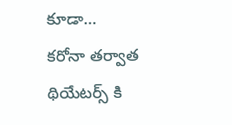కూడా…
కరోనా తర్వాత థియేటర్స్ కి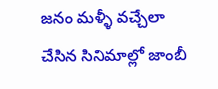జనం మళ్ళీ వచ్చేలా చేసిన సినిమాల్లో జాంబీ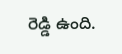రెడ్డి ఉంది.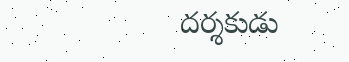దర్శకుడు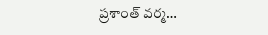ప్రశాంత్ వర్మ…